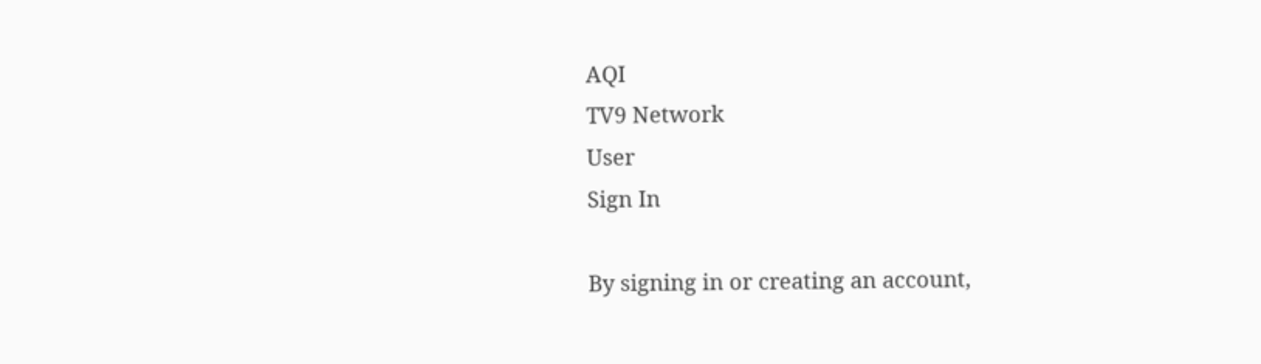AQI
TV9 Network
User
Sign In

By signing in or creating an account,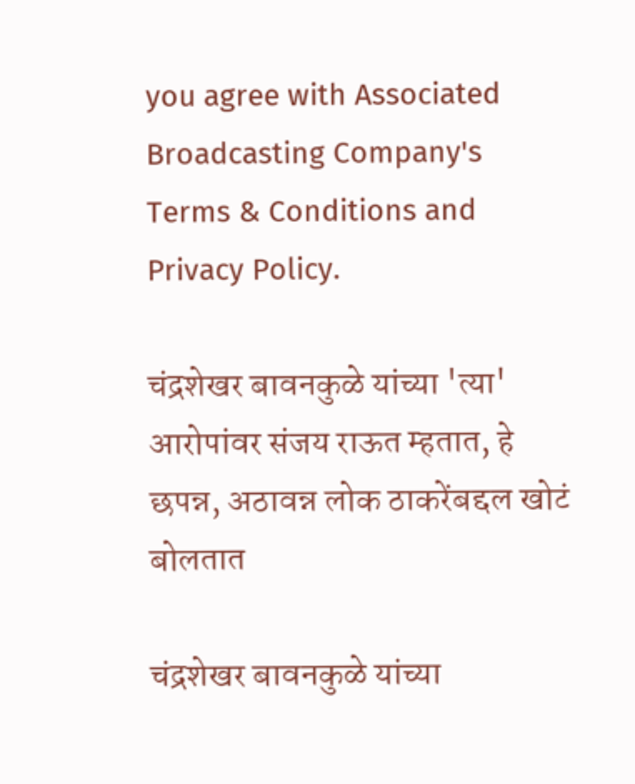you agree with Associated Broadcasting Company's Terms & Conditions and Privacy Policy.

चंद्रशेखर बावनकुळे यांच्या 'त्या' आरोपांवर संजय राऊत म्हतात, हे छपन्न, अठावन्न लोक ठाकरेंबद्दल खोटं बोलतात

चंद्रशेखर बावनकुळे यांच्या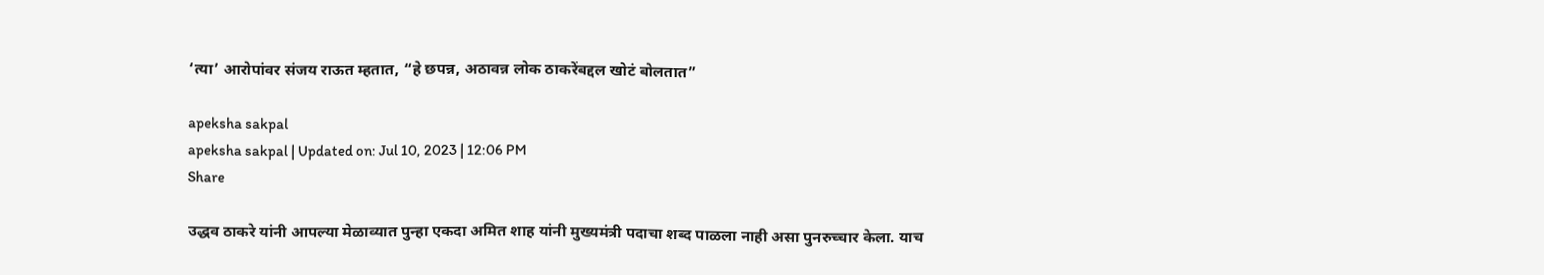‘त्या’ आरोपांवर संजय राऊत म्हतात, “हे छपन्न, अठावन्न लोक ठाकरेंबद्दल खोटं बोलतात”

apeksha sakpal
apeksha sakpal | Updated on: Jul 10, 2023 | 12:06 PM
Share

उद्धव ठाकरे यांनी आपल्या मेळाव्यात पुन्हा एकदा अमित शाह यांनी मुख्यमंत्री पदाचा शब्द पाळला नाही असा पुनरुच्चार केला. याच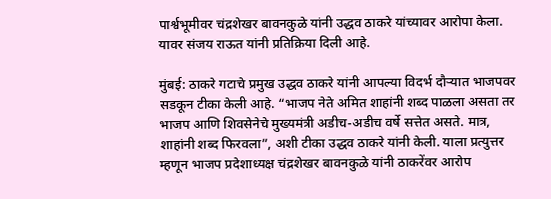पार्श्वभूमीवर चंद्रशेखर बावनकुळे यांनी उद्धव ठाकरे यांच्यावर आरोपा केला. यावर संजय राऊत यांनी प्रतिक्रिया दिली आहे.

मुंबई: ठाकरे गटाचे प्रमुख उद्धव ठाकरे यांनी आपल्या विदर्भ दौऱ्यात भाजपवर सडकून टीका केली आहे. “भाजप नेते अमित शाहांनी शब्द पाळला असता तर भाजप आणि शिवसेनेचे मुख्यमंत्री अडीच-अडीच वर्षे सत्तेत असते. मात्र, शाहांनी शब्द फिरवला”, अशी टीका उद्धव ठाकरे यांनी केली. याला प्रत्युत्तर म्हणून भाजप प्रदेशाध्यक्ष चंद्रशेखर बावनकुळे यांनी ठाकरेंवर आरोप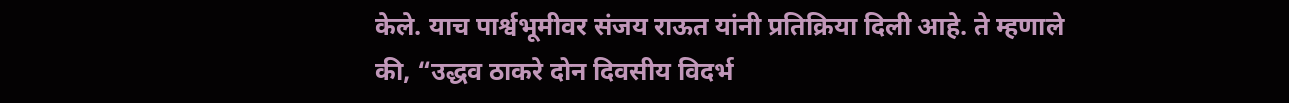केले. याच पार्श्वभूमीवर संजय राऊत यांनी प्रतिक्रिया दिली आहे. ते म्हणाले की, “उद्धव ठाकरे दोन दिवसीय विदर्भ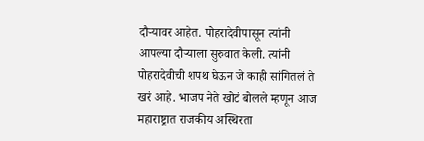दौऱ्यावर आहेत. पोहरादेवीपासून त्यांनी आपल्या दौऱ्याला सुरुवात केली. त्यांनी पोहरादेवीची शपथ घेऊन जे काही सांगितलं ते खरं आहे. भाजप नेते खोटं बोलले म्हणून आज महाराष्ट्रात राजकीय अस्थिरता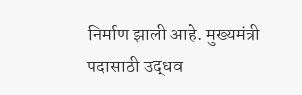निर्माण झाली आहे. मुख्यमंत्री पदासाठी उद्धव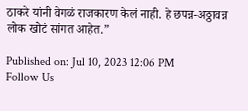ठाकरे यांनी वेगळं राजकारण केलं नाही. हे छपन्न-अठ्ठावन्न लोक खोटं सांगत आहेत.”

Published on: Jul 10, 2023 12:06 PM
Follow Us